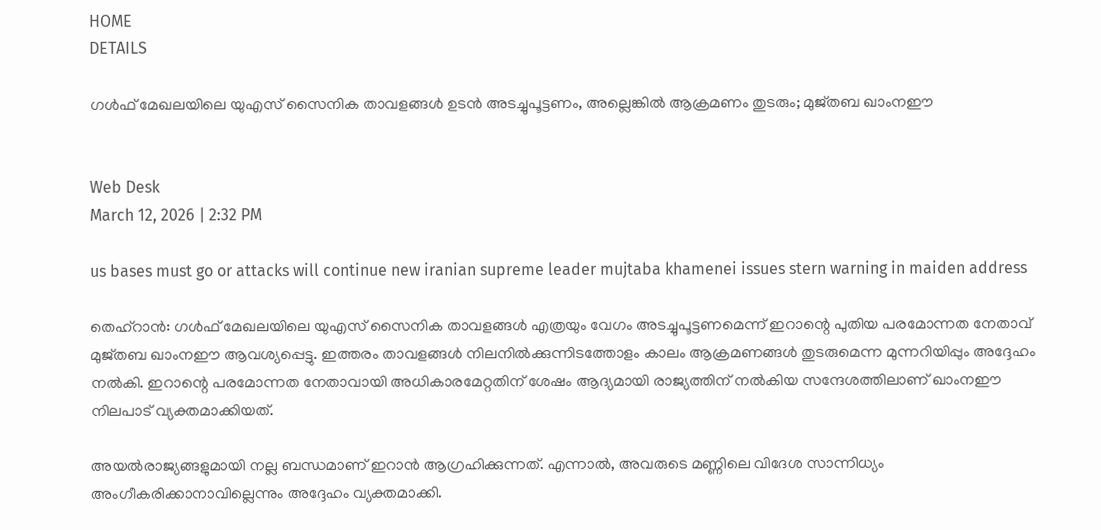HOME
DETAILS

ഗൾഫ് മേഖലയിലെ യുഎസ് സൈനിക താവളങ്ങൾ ഉടൻ അടച്ചുപൂട്ടണം, അല്ലെങ്കിൽ ആക്രമണം തുടരും; മുജ്തബ ഖാംനഈ


Web Desk
March 12, 2026 | 2:32 PM

us bases must go or attacks will continue new iranian supreme leader mujtaba khamenei issues stern warning in maiden address

തെഹ്‌റാൻ: ഗൾഫ് മേഖലയിലെ യുഎസ് സൈനിക താവളങ്ങൾ എത്രയും വേഗം അടച്ചുപൂട്ടണമെന്ന് ഇറാന്റെ പുതിയ പരമോന്നത നേതാവ് മുജ്തബ ഖാംനഈ ആവശ്യപ്പെട്ടു. ഇത്തരം താവളങ്ങൾ നിലനിൽക്കുന്നിടത്തോളം കാലം ആക്രമണങ്ങൾ തുടരുമെന്ന മുന്നറിയിപ്പും അദ്ദേഹം നൽകി. ഇറാന്റെ പരമോന്നത നേതാവായി അധികാരമേറ്റതിന് ശേഷം ആദ്യമായി രാജ്യത്തിന് നൽകിയ സന്ദേശത്തിലാണ് ഖാംനഈ നിലപാട് വ്യക്തമാക്കിയത്.

അയൽരാജ്യങ്ങളുമായി നല്ല ബന്ധമാണ് ഇറാൻ ആഗ്രഹിക്കുന്നത്. എന്നാൽ, അവരുടെ മണ്ണിലെ വിദേശ സാന്നിധ്യം അംഗീകരിക്കാനാവില്ലെന്നും അദ്ദേഹം വ്യക്തമാക്കി.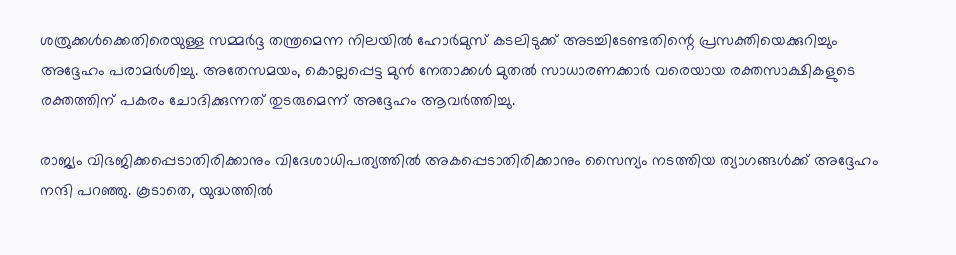ശത്രുക്കൾക്കെതിരെയുള്ള സമ്മർദ്ദ തന്ത്രമെന്ന നിലയിൽ ഹോർമുസ് കടലിടുക്ക് അടച്ചിടേണ്ടതിന്റെ പ്രസക്തിയെക്കുറിച്ചും അദ്ദേഹം പരാമർശിച്ചു. അതേസമയം, കൊല്ലപ്പെട്ട മുൻ നേതാക്കൾ മുതൽ സാധാരണക്കാർ വരെയായ രക്തസാക്ഷികളുടെ രക്തത്തിന് പകരം ചോദിക്കുന്നത് തുടരുമെന്ന് അദ്ദേഹം ആവർത്തിച്ചു.

രാജ്യം വിഭജിക്കപ്പെടാതിരിക്കാനും വിദേശാധിപത്യത്തിൽ അകപ്പെടാതിരിക്കാനും സൈന്യം നടത്തിയ ത്യാഗങ്ങൾക്ക് അദ്ദേഹം നന്ദി പറഞ്ഞു. കൂടാതെ, യുദ്ധത്തിൽ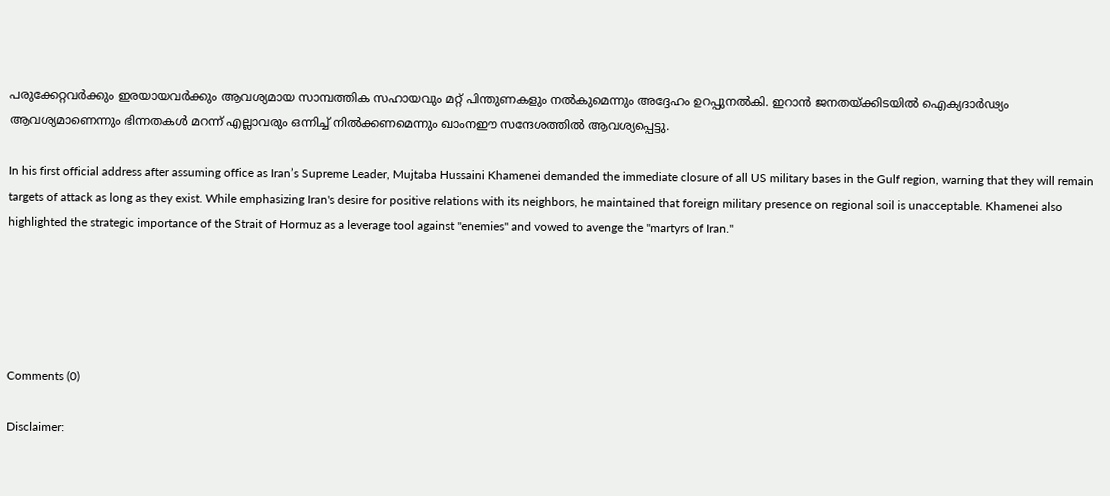പരുക്കേറ്റവർക്കും ഇരയായവർക്കും ആവശ്യമായ സാമ്പത്തിക സഹായവും മറ്റ് പിന്തുണകളും നൽകുമെന്നും അദ്ദേഹം ഉറപ്പുനൽകി. ഇറാൻ ജനതയ്ക്കിടയിൽ ഐക്യദാർഢ്യം ആവശ്യമാണെന്നും ഭിന്നതകൾ മറന്ന് എല്ലാവരും ഒന്നിച്ച് നിൽക്കണമെന്നും ഖാംനഈ സന്ദേശത്തിൽ ആവശ്യപ്പെട്ടു.

In his first official address after assuming office as Iran’s Supreme Leader, Mujtaba Hussaini Khamenei demanded the immediate closure of all US military bases in the Gulf region, warning that they will remain targets of attack as long as they exist. While emphasizing Iran's desire for positive relations with its neighbors, he maintained that foreign military presence on regional soil is unacceptable. Khamenei also highlighted the strategic importance of the Strait of Hormuz as a leverage tool against "enemies" and vowed to avenge the "martyrs of Iran."





Comments (0)

Disclaimer: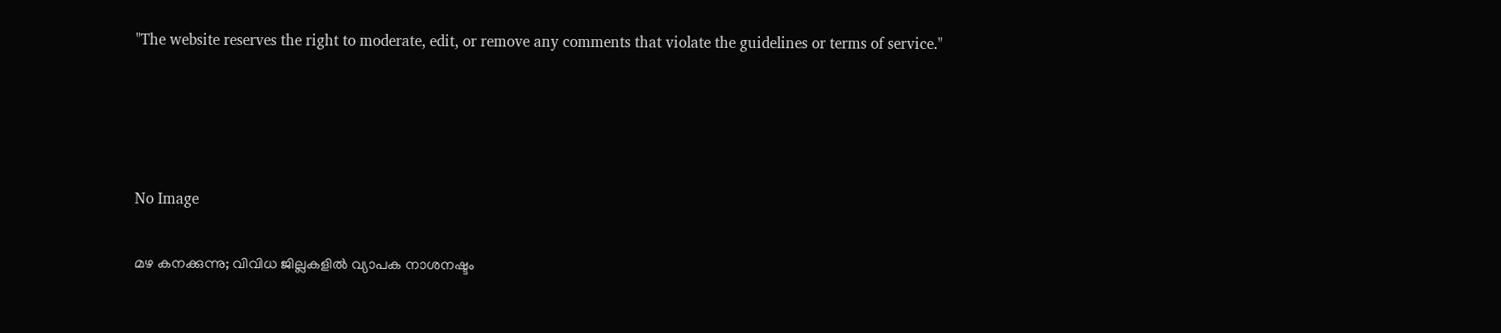"The website reserves the right to moderate, edit, or remove any comments that violate the guidelines or terms of service."




No Image

മഴ കനക്കുന്നു; വിവിധ ജില്ലകളില്‍ വ്യാപക നാശനഷ്ടം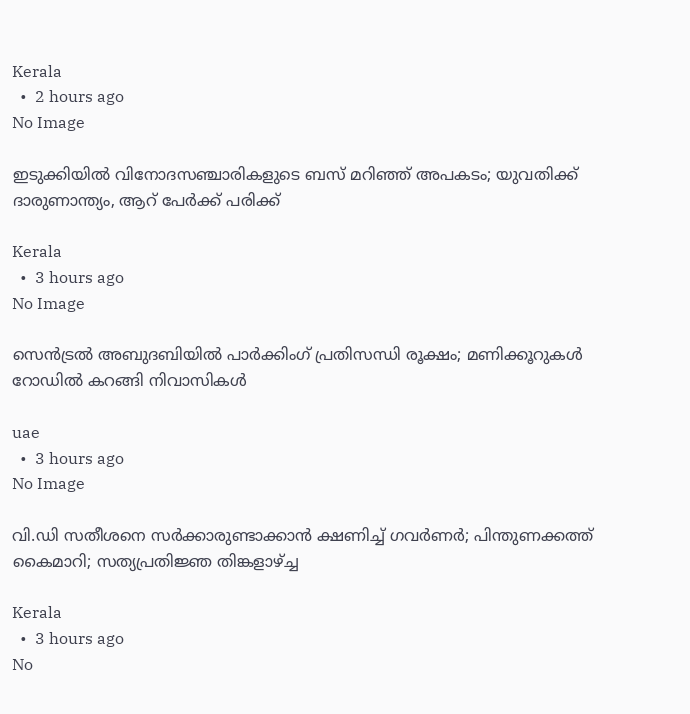Kerala
  •  2 hours ago
No Image

ഇടുക്കിയിൽ വിനോദസഞ്ചാരികളുടെ ബസ് മറിഞ്ഞ് അപകടം; യുവതിക്ക് ദാരുണാന്ത്യം, ആറ് പേർക്ക് പരിക്ക്

Kerala
  •  3 hours ago
No Image

സെൻട്രൽ അബുദബിയിൽ പാർക്കിംഗ് പ്രതിസന്ധി രൂക്ഷം; മണിക്കൂറുകൾ റോഡിൽ കറങ്ങി നിവാസികൾ

uae
  •  3 hours ago
No Image

വി.ഡി സതീശനെ സര്‍ക്കാരുണ്ടാക്കാന്‍ ക്ഷണിച്ച് ഗവര്‍ണര്‍; പിന്തുണക്കത്ത് കൈമാറി; സത്യപ്രതിജ്ഞ തിങ്കളാഴ്ച്ച

Kerala
  •  3 hours ago
No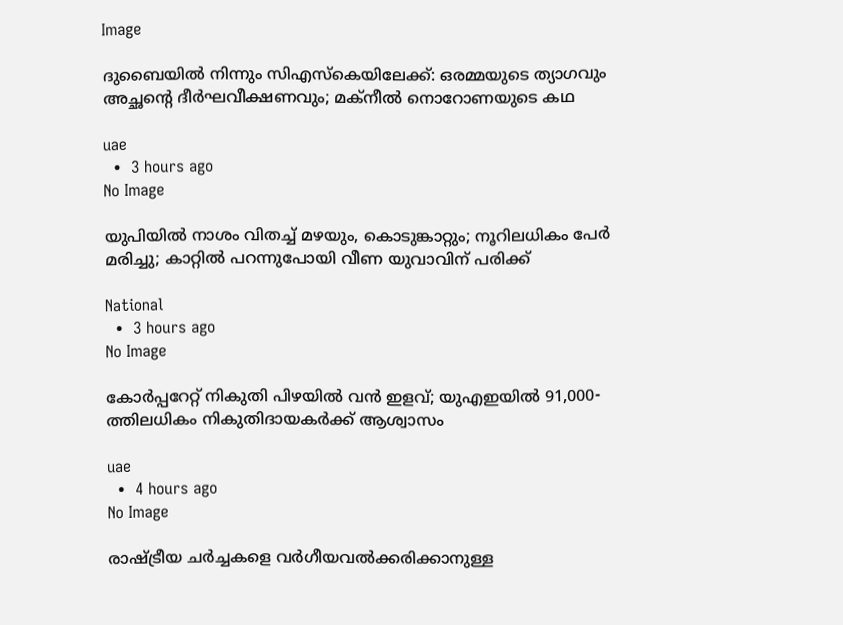Image

ദുബൈയിൽ നിന്നും സിഎസ്‌കെയിലേക്ക്: ഒരമ്മയുടെ ത്യാഗവും അച്ഛന്റെ ദീർഘവീക്ഷണവും; മക്നീൽ നൊറോണയുടെ കഥ

uae
  •  3 hours ago
No Image

യുപിയില്‍ നാശം വിതച്ച് മഴയും, കൊടുങ്കാറ്റും; നൂറിലധികം പേര്‍ മരിച്ചു; കാറ്റില്‍ പറന്നുപോയി വീണ യുവാവിന് പരിക്ക്

National
  •  3 hours ago
No Image

കോർപ്പറേറ്റ് നികുതി പിഴയിൽ വൻ ഇളവ്; യുഎഇയിൽ 91,000-ത്തിലധികം നികുതിദായകർക്ക് ആശ്വാസം

uae
  •  4 hours ago
No Image

രാഷ്ട്രീയ ചർച്ചകളെ വർഗീയവൽക്കരിക്കാനുള്ള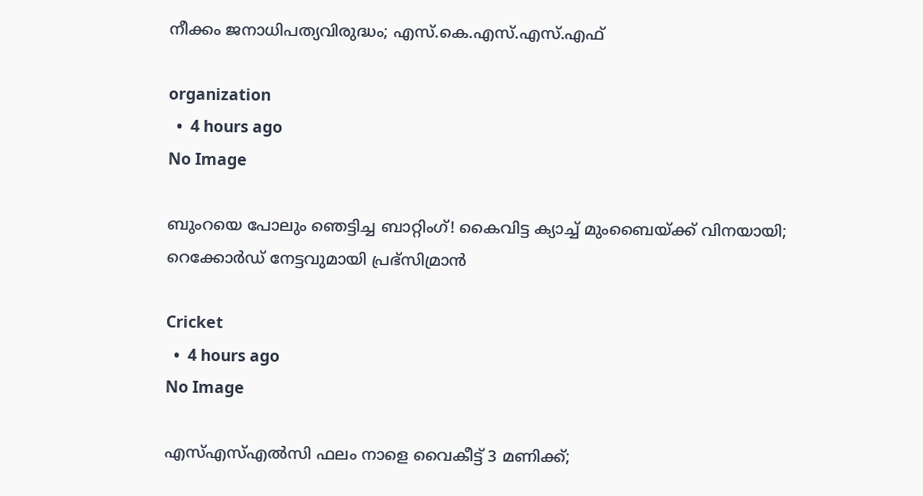നീക്കം ജനാധിപത്യവിരുദ്ധം; എസ്.കെ.എസ്.എസ്.എഫ്

organization
  •  4 hours ago
No Image

ബുംറയെ പോലും ഞെട്ടിച്ച ബാറ്റിംഗ്! കൈവിട്ട ക്യാച്ച് മുംബൈയ്ക്ക് വിനയായി; റെക്കോർഡ് നേട്ടവുമായി പ്രഭ്‌സിമ്രാൻ

Cricket
  •  4 hours ago
No Image

എസ്എസ്എല്‍സി ഫലം നാളെ വൈകീട്ട് 3 മണിക്ക്;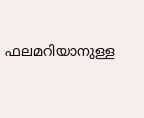ഫലമറിയാനുള്ള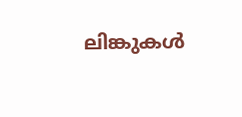ലിങ്കുകള്‍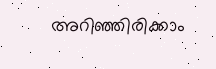അറിഞ്ഞിരിക്കാം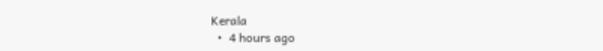Kerala
  •  4 hours ago